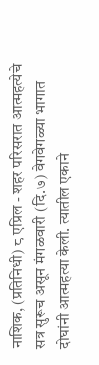नाशिक, (प्रतिनिधी) ८ एप्रिल - शहर परिसरात आत्महत्येचे सत्र सुरूच असून मंगळवारी (दि.७) वेगवेगळ्या भागात दोघांनी आत्महत्या केली. त्यातील एकाने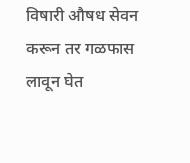विषारी औषध सेवन करून तर गळफास लावून घेत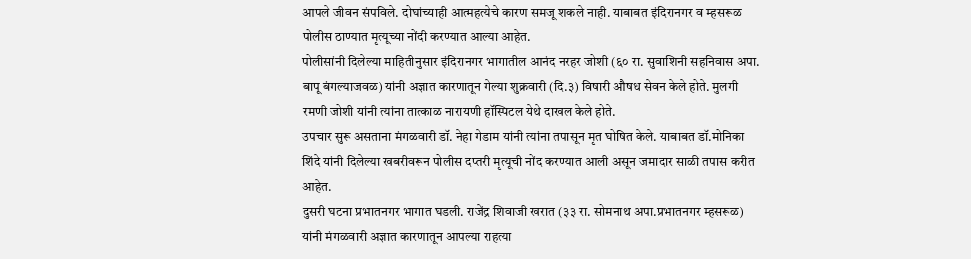आपले जीवन संपविले. दोघांच्याही आत्महत्येचे कारण समजू शकले नाही. याबाबत इंदिरानगर व म्हसरूळ पोलीस ठाण्यात मृत्यूच्या नोंदी करण्यात आल्या आहेत.
पोलीसांनी दिलेल्या माहितीनुसार इंदिरानगर भागातील आनंद नरहर जोशी (६० रा. सुवाशिनी सहनिवास अपा. बापू बंगल्याजवळ) यांनी अज्ञात कारणातून गेल्या शुक्रवारी (दि.३) विषारी औषध सेवन केले होते. मुलगी रमणी जोशी यांनी त्यांना तात्काळ नारायणी हॉस्पिटल येथे दाखल केले होते.
उपचार सुरू असताना मंगळवारी डॉ. नेहा गेडाम यांनी त्यांना तपासून मृत घोषित केले. याबाबत डॉ.मोनिका शिंदे यांनी दिलेल्या खबरीवरून पोलीस दप्तरी मृत्यूची नोंद करण्यात आली असून जमादार साळी तपास करीत आहेत.
दुसरी घटना प्रभातनगर भागात घडली. राजेंद्र शिवाजी खरात (३३ रा. सोमनाथ अपा.प्रभातनगर म्हसरूळ) यांनी मंगळवारी अज्ञात कारणातून आपल्या राहत्या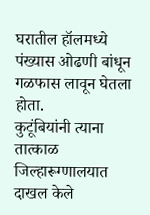घरातील हॉलमध्ये पंख्यास ओढणी बांधून गळफास लावून घेतला होता.
कुटूंबियांनी त्याना तात्काळ जिल्हारूग्णालयात दाखल केले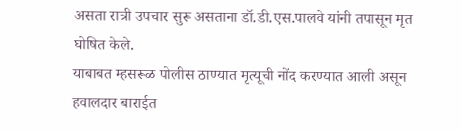असता रात्री उपचार सुरू असताना डॉ.डी.एस.पालवे यांनी तपासून मृत घोषित केले.
याबाबत म्हसरूळ पोलीस ठाण्यात मृत्यूची नोंद करण्यात आली असून हवालदार बाराईत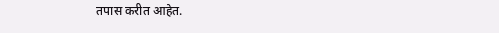तपास करीत आहेत.